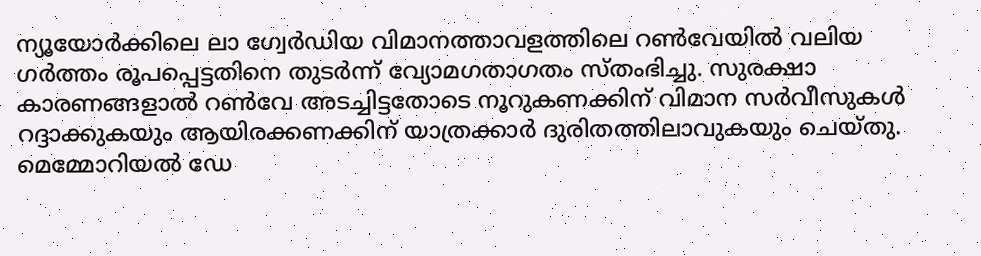ന്യൂയോർക്കിലെ ലാ ഗ്വേർഡിയ വിമാനത്താവളത്തിലെ റൺവേയിൽ വലിയ ഗർത്തം രൂപപ്പെട്ടതിനെ തുടർന്ന് വ്യോമഗതാഗതം സ്തംഭിച്ചു. സുരക്ഷാ കാരണങ്ങളാൽ റൺവേ അടച്ചിട്ടതോടെ നൂറുകണക്കിന് വിമാന സർവീസുകൾ റദ്ദാക്കുകയും ആയിരക്കണക്കിന് യാത്രക്കാർ ദുരിതത്തിലാവുകയും ചെയ്തു. മെമ്മോറിയൽ ഡേ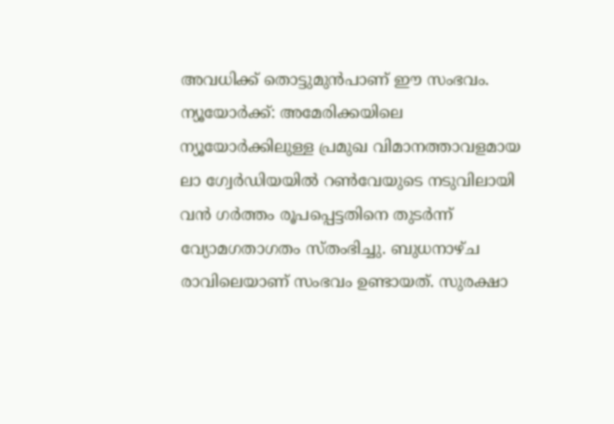അവധിക്ക് തൊട്ടുമുൻപാണ് ഈ സംഭവം.
ന്യൂയോർക്ക്: അമേരിക്കയിലെ ന്യൂയോർക്കിലുള്ള പ്രമുഖ വിമാനത്താവളമായ ലാ ഗ്വേർഡിയയിൽ റൺവേയുടെ നടുവിലായി വൻ ഗർത്തം രൂപപ്പെട്ടതിനെ തുടർന്ന് വ്യോമഗതാഗതം സ്തംഭിച്ചു. ബുധനാഴ്ച രാവിലെയാണ് സംഭവം ഉണ്ടായത്. സുരക്ഷാ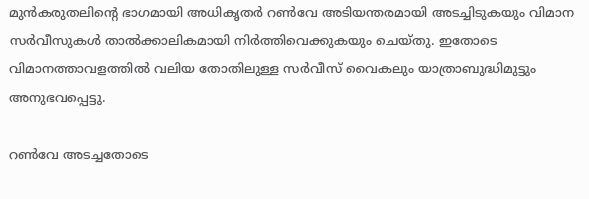മുൻകരുതലിന്റെ ഭാഗമായി അധികൃതർ റൺവേ അടിയന്തരമായി അടച്ചിടുകയും വിമാന സർവീസുകൾ താൽക്കാലികമായി നിർത്തിവെക്കുകയും ചെയ്തു. ഇതോടെ വിമാനത്താവളത്തിൽ വലിയ തോതിലുള്ള സർവീസ് വൈകലും യാത്രാബുദ്ധിമുട്ടും അനുഭവപ്പെട്ടു.

റൺവേ അടച്ചതോടെ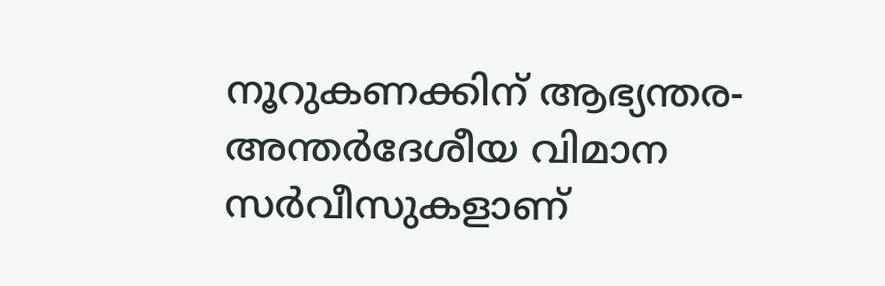നൂറുകണക്കിന് ആഭ്യന്തര-അന്തർദേശീയ വിമാന സർവീസുകളാണ്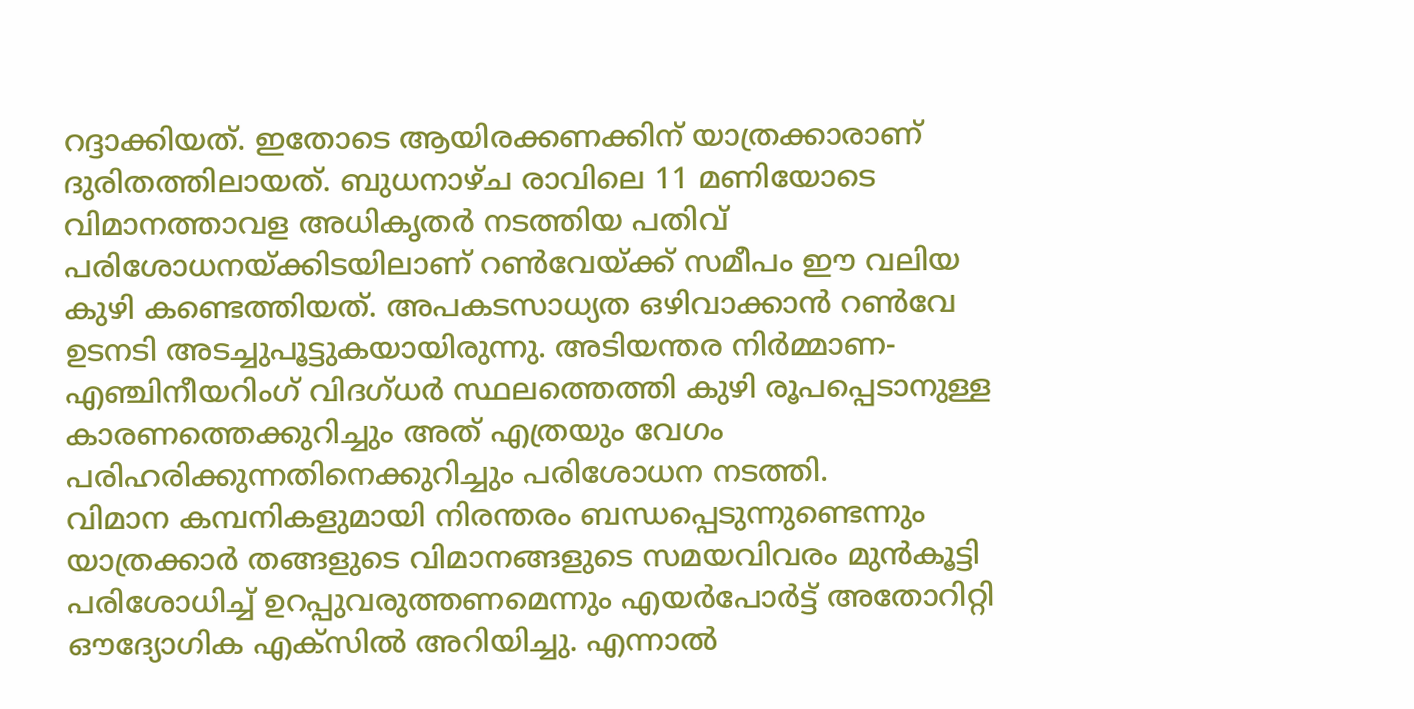റദ്ദാക്കിയത്. ഇതോടെ ആയിരക്കണക്കിന് യാത്രക്കാരാണ് ദുരിതത്തിലായത്. ബുധനാഴ്ച രാവിലെ 11 മണിയോടെ വിമാനത്താവള അധികൃതർ നടത്തിയ പതിവ് പരിശോധനയ്ക്കിടയിലാണ് റൺവേയ്ക്ക് സമീപം ഈ വലിയ കുഴി കണ്ടെത്തിയത്. അപകടസാധ്യത ഒഴിവാക്കാൻ റൺവേ ഉടനടി അടച്ചുപൂട്ടുകയായിരുന്നു. അടിയന്തര നിർമ്മാണ-എഞ്ചിനീയറിംഗ് വിദഗ്ധർ സ്ഥലത്തെത്തി കുഴി രൂപപ്പെടാനുള്ള കാരണത്തെക്കുറിച്ചും അത് എത്രയും വേഗം പരിഹരിക്കുന്നതിനെക്കുറിച്ചും പരിശോധന നടത്തി.
വിമാന കമ്പനികളുമായി നിരന്തരം ബന്ധപ്പെടുന്നുണ്ടെന്നും യാത്രക്കാർ തങ്ങളുടെ വിമാനങ്ങളുടെ സമയവിവരം മുൻകൂട്ടി പരിശോധിച്ച് ഉറപ്പുവരുത്തണമെന്നും എയർപോർട്ട് അതോറിറ്റി ഔദ്യോഗിക എക്സിൽ അറിയിച്ചു. എന്നാൽ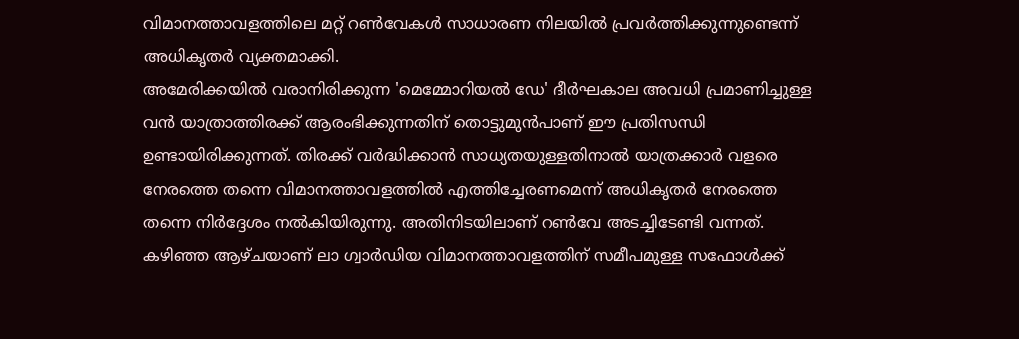വിമാനത്താവളത്തിലെ മറ്റ് റൺവേകൾ സാധാരണ നിലയിൽ പ്രവർത്തിക്കുന്നുണ്ടെന്ന് അധികൃതർ വ്യക്തമാക്കി.
അമേരിക്കയിൽ വരാനിരിക്കുന്ന 'മെമ്മോറിയൽ ഡേ' ദീർഘകാല അവധി പ്രമാണിച്ചുള്ള വൻ യാത്രാത്തിരക്ക് ആരംഭിക്കുന്നതിന് തൊട്ടുമുൻപാണ് ഈ പ്രതിസന്ധി ഉണ്ടായിരിക്കുന്നത്. തിരക്ക് വർദ്ധിക്കാൻ സാധ്യതയുള്ളതിനാൽ യാത്രക്കാർ വളരെ നേരത്തെ തന്നെ വിമാനത്താവളത്തിൽ എത്തിച്ചേരണമെന്ന് അധികൃതർ നേരത്തെ തന്നെ നിർദ്ദേശം നൽകിയിരുന്നു. അതിനിടയിലാണ് റൺവേ അടച്ചിടേണ്ടി വന്നത്.
കഴിഞ്ഞ ആഴ്ചയാണ് ലാ ഗ്വാർഡിയ വിമാനത്താവളത്തിന് സമീപമുള്ള സഫോൾക്ക്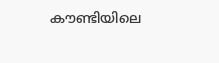കൗണ്ടിയിലെ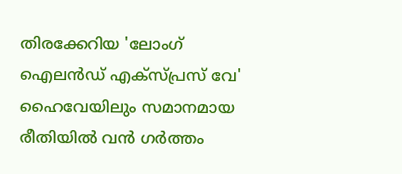തിരക്കേറിയ 'ലോംഗ് ഐലൻഡ് എക്സ്പ്രസ് വേ' ഹൈവേയിലും സമാനമായ രീതിയിൽ വൻ ഗർത്തം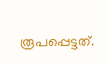രൂപപ്പെട്ടത്.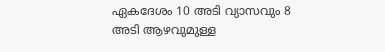ഏകദേശം 10 അടി വ്യാസവും 8 അടി ആഴവുമുള്ള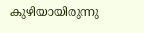കുഴിയായിരുന്നു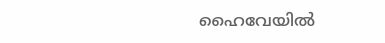ഹൈവേയിൽ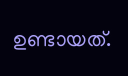ഉണ്ടായത്.